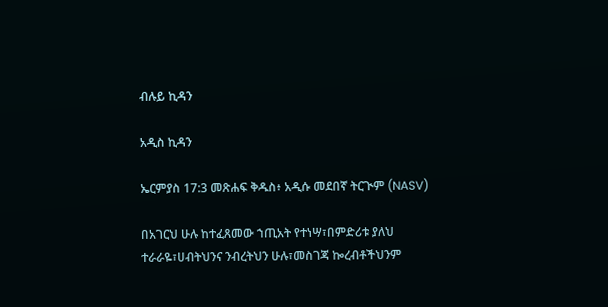ብሉይ ኪዳን

አዲስ ኪዳን

ኤርምያስ 17:3 መጽሐፍ ቅዱስ፥ አዲሱ መደበኛ ትርጒም (NASV)

በአገርህ ሁሉ ከተፈጸመው ኀጢአት የተነሣ፣በምድሪቱ ያለህ ተራራዬ፣ሀብትህንና ንብረትህን ሁሉ፣መስገጃ ኰረብቶችህንም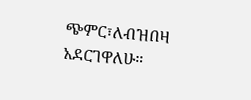ጭምር፣ለብዝበዛ አደርገዋለሁ።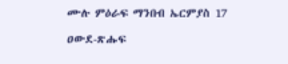ሙሉ ምዕራፍ ማንበብ ኤርምያስ 17

ዐውደ-ጽሑፍ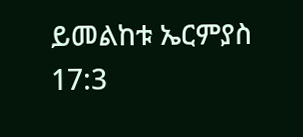ይመልከቱ ኤርምያስ 17:3